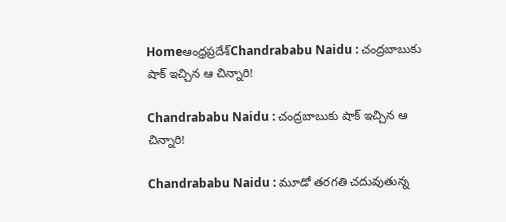Homeఆంధ్రప్రదేశ్‌Chandrababu Naidu : చంద్రబాబుకు షాక్ ఇచ్చిన ఆ చిన్నారి!

Chandrababu Naidu : చంద్రబాబుకు షాక్ ఇచ్చిన ఆ చిన్నారి!

Chandrababu Naidu : మూడో తరగతి చదువుతున్న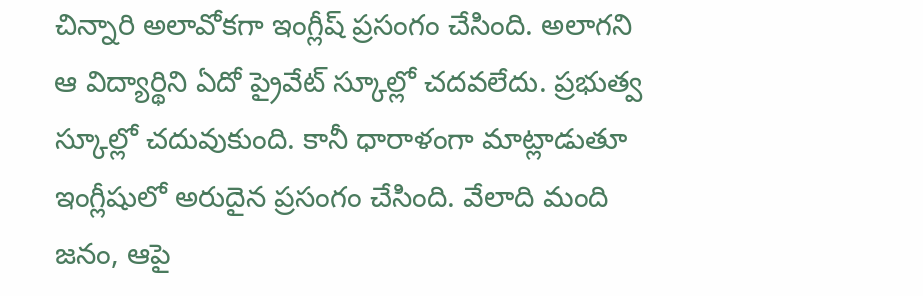చిన్నారి అలావోకగా ఇంగ్లీష్ ప్రసంగం చేసింది. అలాగని ఆ విద్యార్థిని ఏదో ప్రైవేట్ స్కూల్లో చదవలేదు. ప్రభుత్వ స్కూల్లో చదువుకుంది. కానీ ధారాళంగా మాట్లాడుతూ ఇంగ్లీషులో అరుదైన ప్రసంగం చేసింది. వేలాది మంది జనం, ఆపై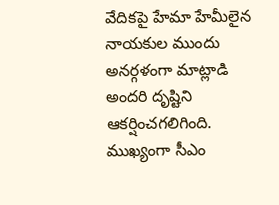వేదికపై హేమా హేమీలైన నాయకుల ముందు అనర్గళంగా మాట్లాడి అందరి దృష్టిని ఆకర్షించగలిగింది. ముఖ్యంగా సీఎం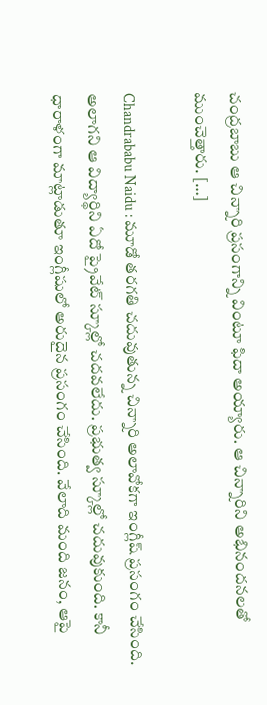చంద్రబాబు ఆ చిన్నారి ప్రసంగాన్ని వింటూ ఫిదా అయ్యారు. ఆ చిన్నారిని అభినందనలతో ముంచెత్తారు. […]

Chandrababu Naidu : మూడో తరగతి చదువుతున్న చిన్నారి అలావోకగా ఇంగ్లీష్ ప్రసంగం చేసింది. అలాగని ఆ విద్యార్థిని ఏదో ప్రైవేట్ స్కూల్లో చదవలేదు. ప్రభుత్వ స్కూల్లో చదువుకుంది. కానీ ధారాళంగా మాట్లాడుతూ ఇంగ్లీషులో అరుదైన ప్రసంగం చేసింది. వేలాది మంది జనం, ఆపై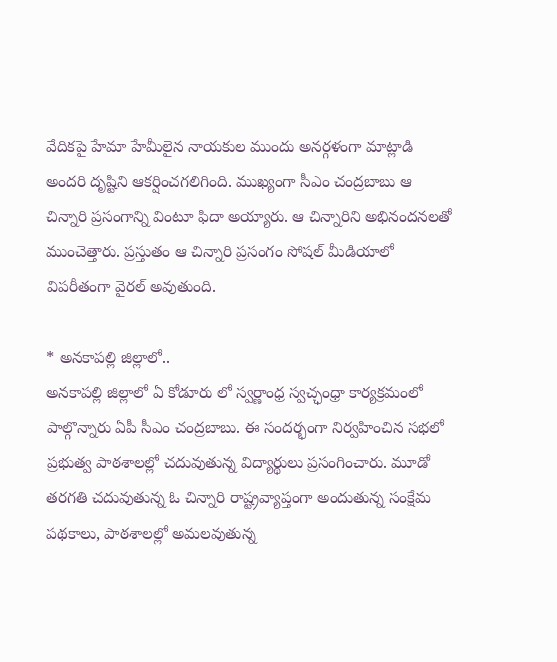వేదికపై హేమా హేమీలైన నాయకుల ముందు అనర్గళంగా మాట్లాడి అందరి దృష్టిని ఆకర్షించగలిగింది. ముఖ్యంగా సీఎం చంద్రబాబు ఆ చిన్నారి ప్రసంగాన్ని వింటూ ఫిదా అయ్యారు. ఆ చిన్నారిని అభినందనలతో ముంచెత్తారు. ప్రస్తుతం ఆ చిన్నారి ప్రసంగం సోషల్ మీడియాలో విపరీతంగా వైరల్ అవుతుంది.

* అనకాపల్లి జిల్లాలో..
అనకాపల్లి జిల్లాలో ఏ కోడూరు లో స్వర్ణాంధ్ర స్వచ్ఛంధ్రా కార్యక్రమంలో పాల్గొన్నారు ఏపీ సీఎం చంద్రబాబు. ఈ సందర్భంగా నిర్వహించిన సభలో ప్రభుత్వ పాఠశాలల్లో చదువుతున్న విద్యార్థులు ప్రసంగించారు. మూడో తరగతి చదువుతున్న ఓ చిన్నారి రాష్ట్రవ్యాప్తంగా అందుతున్న సంక్షేమ పథకాలు, పాఠశాలల్లో అమలవుతున్న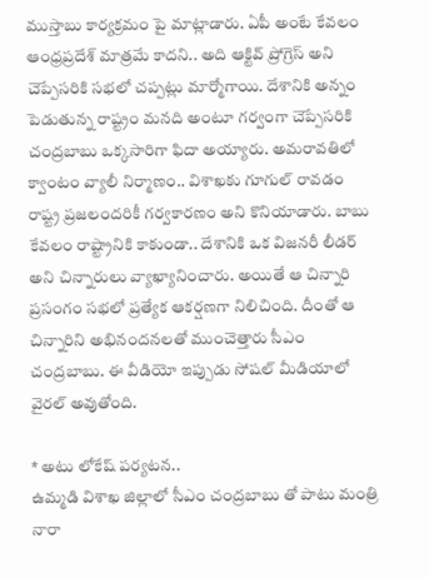ముస్తాబు కార్యక్రమం పై మాట్లాడారు. ఏపీ అంటే కేవలం ఆంధ్రప్రదేశ్ మాత్రమే కాదని.. అది ఆక్టివ్ ప్రోగ్రెస్ అని చెప్పేసరికి సభలో చప్పట్లు మార్మోగాయి. దేశానికి అన్నం పెడుతున్న రాష్ట్రం మనది అంటూ గర్వంగా చెప్పేసరికి చంద్రబాబు ఒక్కసారిగా ఫిదా అయ్యారు. అమరావతిలో క్వాంటం వ్యాలీ నిర్మాణం.. విశాఖకు గూగుల్ రావడం రాష్ట్ర ప్రజలందరికీ గర్వకారణం అని కొనియాడారు. బాబు కేవలం రాష్ట్రానికి కాకుండా.. దేశానికి ఒక విజనరీ లీడర్ అని చిన్నారులు వ్యాఖ్యానించారు. అయితే ఆ చిన్నారి ప్రసంగం సభలో ప్రత్యేక ఆకర్షణగా నిలిచింది. దీంతో ఆ చిన్నారిని అభినందనలతో ముంచెత్తారు సీఎం చంద్రబాబు. ఈ వీడియో ఇప్పుడు సోషల్ మీడియాలో వైరల్ అవుతోంది.

* అటు లోకేష్ పర్యటన..
ఉమ్మడి విశాఖ జిల్లాలో సీఎం చంద్రబాబు తో పాటు మంత్రి నారా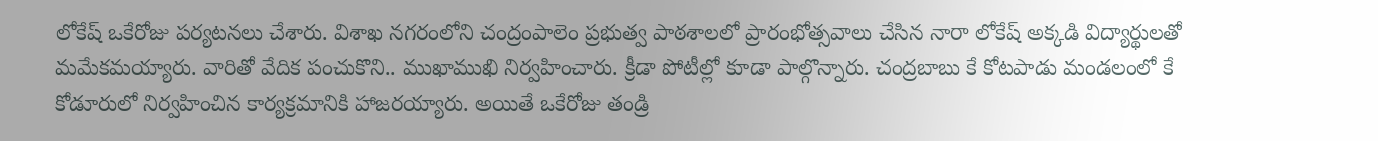లోకేష్ ఒకేరోజు పర్యటనలు చేశారు. విశాఖ నగరంలోని చంద్రంపాలెం ప్రభుత్వ పాఠశాలలో ప్రారంభోత్సవాలు చేసిన నారా లోకేష్ అక్కడి విద్యార్థులతో మమేకమయ్యారు. వారితో వేదిక పంచుకొని.. ముఖాముఖి నిర్వహించారు. క్రీడా పోటీల్లో కూడా పాల్గొన్నారు. చంద్రబాబు కే కోటపాడు మండలంలో కే కోడూరులో నిర్వహించిన కార్యక్రమానికి హాజరయ్యారు. అయితే ఒకేరోజు తండ్రి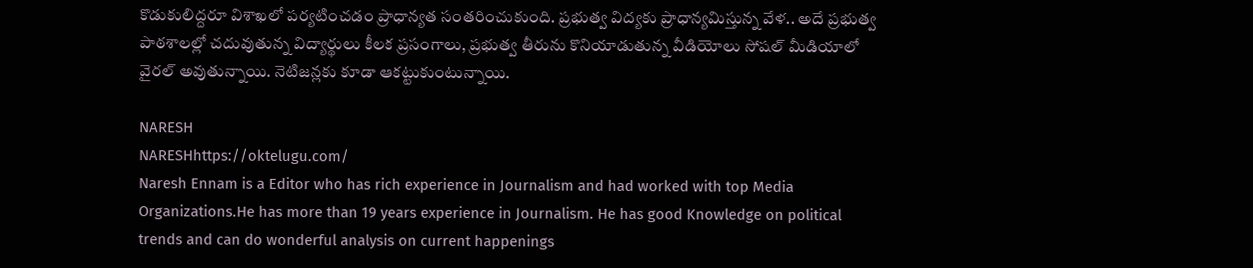కొడుకులిద్దరూ విశాఖలో పర్యటించడం ప్రాధాన్యత సంతరించుకుంది. ప్రభుత్వ విద్యకు ప్రాధాన్యమిస్తున్న వేళ.. అదే ప్రభుత్వ పాఠశాలల్లో చదువుతున్న విద్యార్థులు కీలక ప్రసంగాలు, ప్రభుత్వ తీరును కొనియాడుతున్న వీడియోలు సోషల్ మీడియాలో వైరల్ అవుతున్నాయి. నెటిజన్లకు కూడా ఆకట్టుకుంటున్నాయి.

NARESH
NARESHhttps://oktelugu.com/
Naresh Ennam is a Editor who has rich experience in Journalism and had worked with top Media Organizations.He has more than 19 years experience in Journalism. He has good Knowledge on political trends and can do wonderful analysis on current happenings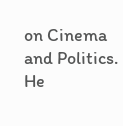on Cinema and Politics. He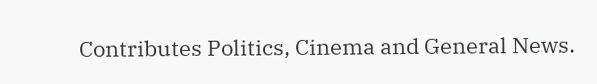Contributes Politics, Cinema and General News.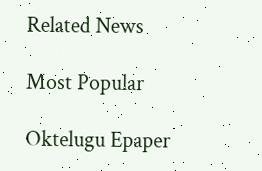Related News

Most Popular

Oktelugu Epaper